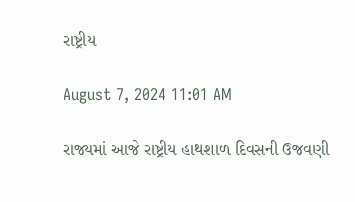રાષ્ટ્રીય

August 7, 2024 11:01 AM

રાજ્યમાં આજે રાષ્ટ્રીય હાથશાળ દિવસની ઉજવણી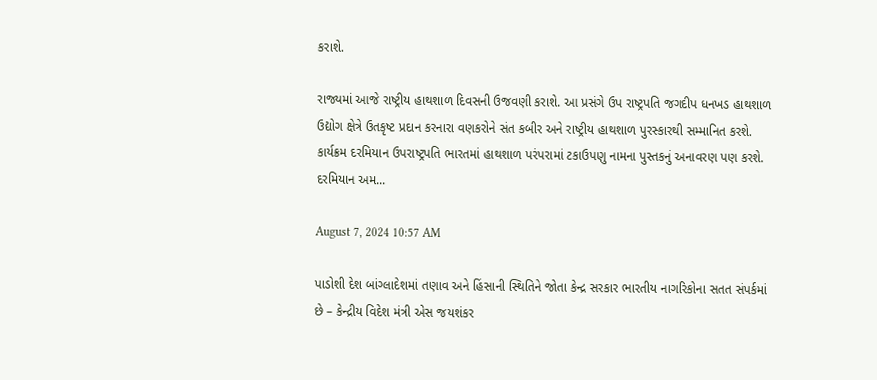કરાશે.

રાજ્યમાં આજે રાષ્ટ્રીય હાથશાળ દિવસની ઉજવણી કરાશે. આ પ્રસંગે ઉપ રાષ્ટ્રપતિ જગદીપ ધનખડ હાથશાળ ઉદ્યોગ ક્ષેત્રે ઉતકૃષ્ટ પ્રદાન કરનારા વણકરોને સંત કબીર અને રાષ્ટ્રીય હાથશાળ પુરસ્કારથી સમ્માનિત કરશે. કાર્યક્રમ દરમિયાન ઉપરાષ્ટ્રપતિ ભારતમાં હાથશાળ પરંપરામાં ટકાઉપણુ નામના પુસ્તકનું અનાવરણ પણ કરશે. દરમિયાન અમ...

August 7, 2024 10:57 AM

પાડોશી દેશ બાંગ્લાદેશમાં તણાવ અને હિંસાની સ્થિતિને જોતા કેન્દ્ર સરકાર ભારતીય નાગરિકોના સતત સંપર્કમાં છે – કેન્દ્રીય વિદેશ મંત્રી એસ જયશંકર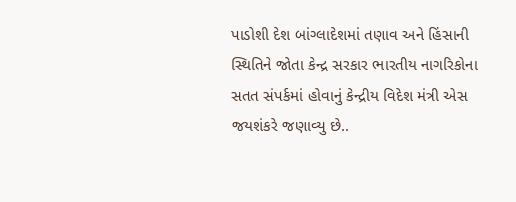પાડોશી દેશ બાંગ્લાદેશમાં તણાવ અને હિંસાની સ્થિતિને જોતા કેન્દ્ર સરકાર ભારતીય નાગરિકોના સતત સંપર્કમાં હોવાનું કેન્દ્રીય વિદેશ મંત્રી એસ જયશંકરે જણાવ્યુ છે..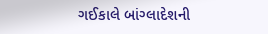ગઈકાલે બાંગ્લાદેશની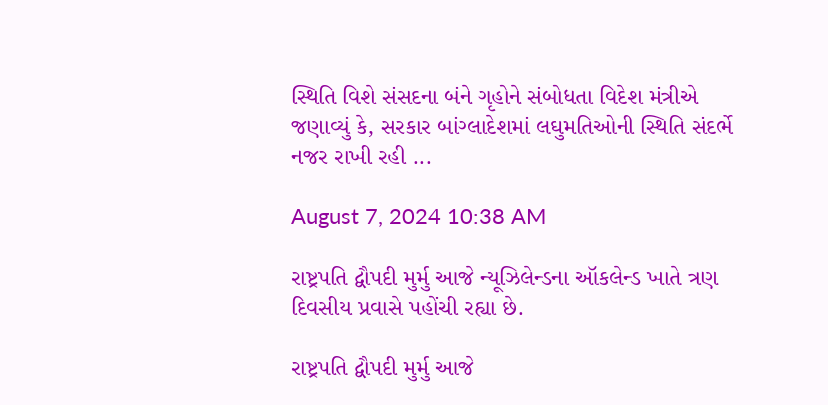સ્થિતિ વિશે સંસદના બંને ગૃહોને સંબોધતા વિદેશ મંત્રીએ જણાવ્યું કે, સરકાર બાંગ્લાદેશમાં લઘુમતિઓની સ્થિતિ સંદર્ભે નજર રાખી રહી ...

August 7, 2024 10:38 AM

રાષ્ટ્રપતિ દ્વૌપદી મુર્મુ આજે ન્યૂઝિલેન્ડના ઑકલેન્ડ ખાતે ત્રણ દિવસીય પ્રવાસે પહોંચી રહ્યા છે.

રાષ્ટ્રપતિ દ્વૌપદી મુર્મુ આજે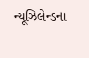ન્યૂઝિલેન્ડના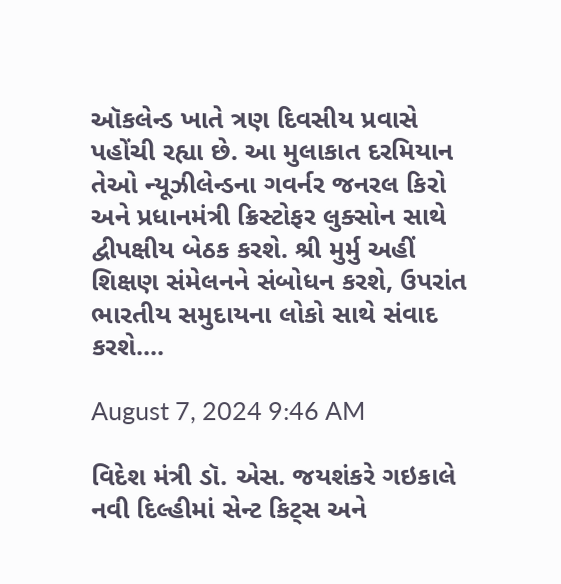ઑકલેન્ડ ખાતે ત્રણ દિવસીય પ્રવાસે પહોંચી રહ્યા છે. આ મુલાકાત દરમિયાન તેઓ ન્યૂઝીલેન્ડના ગવર્નર જનરલ કિરો અને પ્રધાનમંત્રી ક્રિસ્ટોફર લુક્સોન સાથે દ્વીપક્ષીય બેઠક કરશે. શ્રી મુર્મુ અહીં શિક્ષણ સંમેલનને સંબોધન કરશે, ઉપરાંત ભારતીય સમુદાયના લોકો સાથે સંવાદ કરશે....

August 7, 2024 9:46 AM

વિદેશ મંત્રી ડૉ. એસ. જયશંકરે ગઇકાલે નવી દિલ્હીમાં સેન્ટ કિટ્સ અને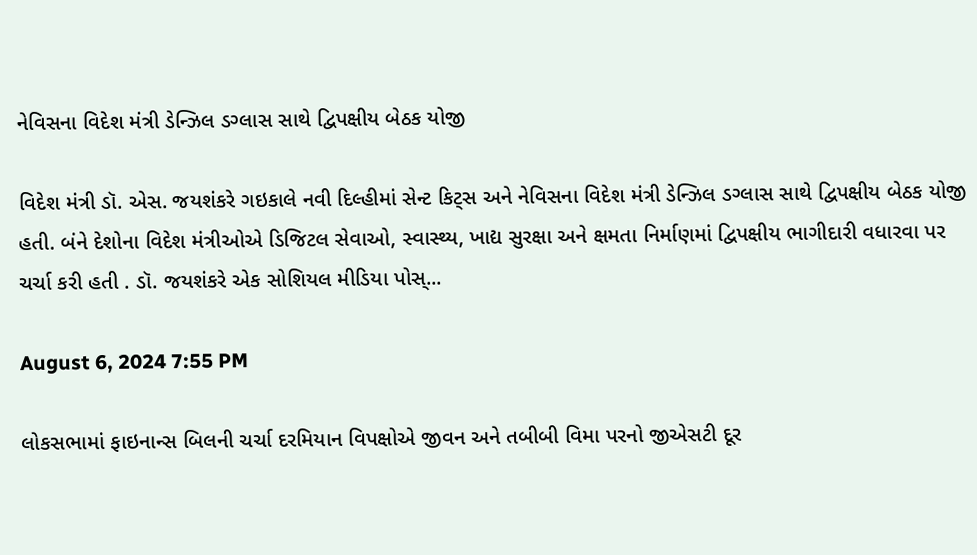નેવિસના વિદેશ મંત્રી ડેન્ઝિલ ડગ્લાસ સાથે દ્વિપક્ષીય બેઠક યોજી

વિદેશ મંત્રી ડૉ. એસ. જયશંકરે ગઇકાલે નવી દિલ્હીમાં સેન્ટ કિટ્સ અને નેવિસના વિદેશ મંત્રી ડેન્ઝિલ ડગ્લાસ સાથે દ્વિપક્ષીય બેઠક યોજી હતી. બંને દેશોના વિદેશ મંત્રીઓએ ડિજિટલ સેવાઓ, સ્વાસ્થ્ય, ખાદ્ય સુરક્ષા અને ક્ષમતા નિર્માણમાં દ્વિપક્ષીય ભાગીદારી વધારવા પર ચર્ચા કરી હતી . ડૉ. જયશંકરે એક સોશિયલ મીડિયા પોસ્...

August 6, 2024 7:55 PM

લોકસભામાં ફાઇનાન્સ બિલની ચર્ચા દરમિયાન વિપક્ષોએ જીવન અને તબીબી વિમા પરનો જીએસટી દૂર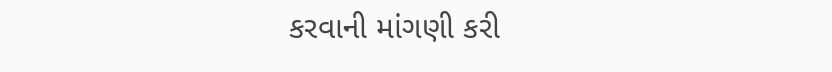કરવાની માંગણી કરી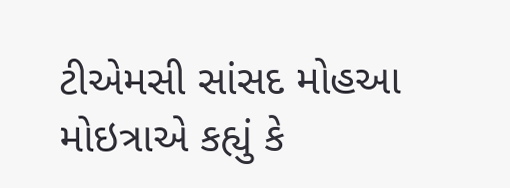ટીએમસી સાંસદ મોહઆ મોઇત્રાએ કહ્યું કે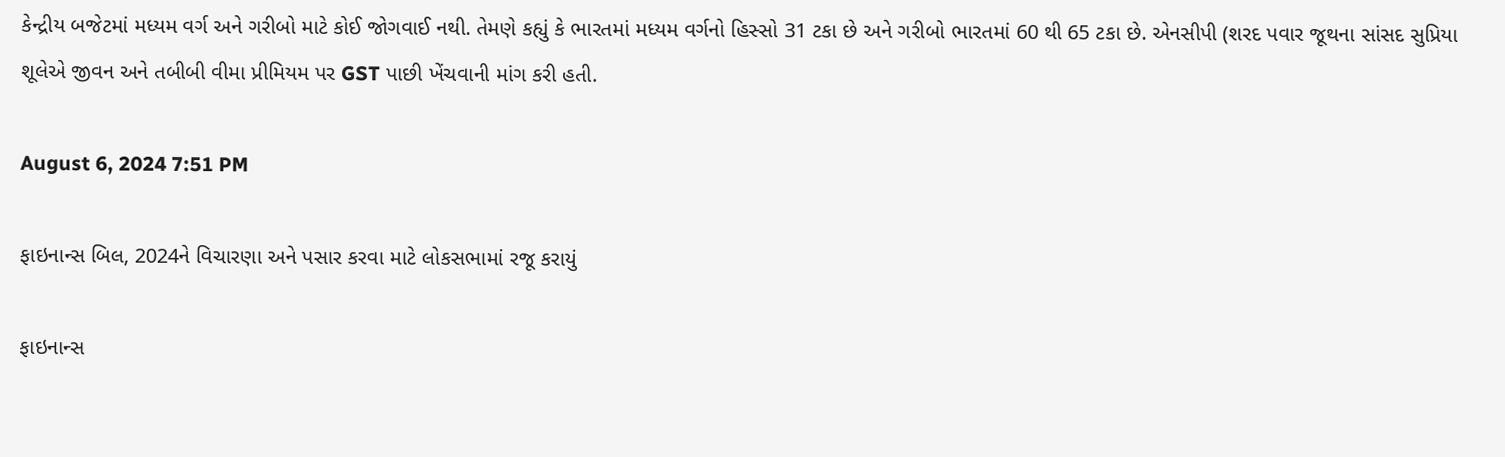કેન્દ્રીય બજેટમાં મધ્યમ વર્ગ અને ગરીબો માટે કોઈ જોગવાઈ નથી. તેમણે કહ્યું કે ભારતમાં મધ્યમ વર્ગનો હિસ્સો 31 ટકા છે અને ગરીબો ભારતમાં 60 થી 65 ટકા છે. એનસીપી (શરદ પવાર જૂથના સાંસદ સુપ્રિયા શૂલેએ જીવન અને તબીબી વીમા પ્રીમિયમ પર GST પાછી ખેંચવાની માંગ કરી હતી.

August 6, 2024 7:51 PM

ફાઇનાન્સ બિલ, 2024ને વિચારણા અને પસાર કરવા માટે લોકસભામાં રજૂ કરાયું

ફાઇનાન્સ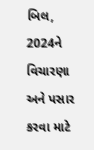બિલ, 2024ને વિચારણા અને પસાર કરવા માટે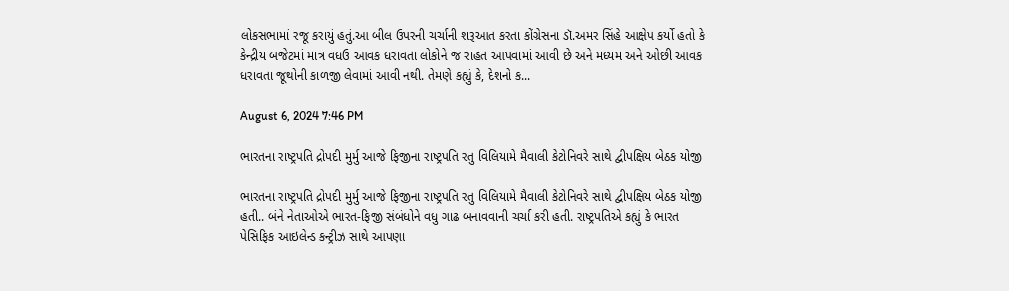લોકસભામાં રજૂ કરાયું હતું.આ બીલ ઉપરની ચર્ચાની શરૂઆત કરતા કોંગ્રેસના ડૉ.અમર સિંહે આક્ષેપ કર્યો હતો કે કેન્દ્રીય બજેટમાં માત્ર વધઉ આવક ધરાવતા લોકોને જ રાહત આપવામાં આવી છે અને મધ્યમ અને ઓછી આવક ધરાવતા જૂથોની કાળજી લેવામાં આવી નથી. તેમણે કહ્યું કે, દેશનો ક...

August 6, 2024 7:46 PM

ભારતના રાષ્ટ્રપતિ દ્રોપદી મુર્મુ આજે ફિજીના રાષ્ટ્રપતિ રતુ વિલિયામે મૈવાલી કેટોનિવરે સાથે દ્વીપક્ષિય બેઠક યોજી

ભારતના રાષ્ટ્રપતિ દ્રોપદી મુર્મુ આજે ફિજીના રાષ્ટ્રપતિ રતુ વિલિયામે મૈવાલી કેટોનિવરે સાથે દ્વીપક્ષિય બેઠક યોજી હતી.. બંને નેતાઓએ ભારત-ફિજી સંબંધોને વધુ ગાઢ બનાવવાની ચર્ચા કરી હતી. રાષ્ટ્રપતિએ કહ્યું કે ભારત પેસિફિક આઇલેન્ડ કન્ટ્રીઝ સાથે આપણા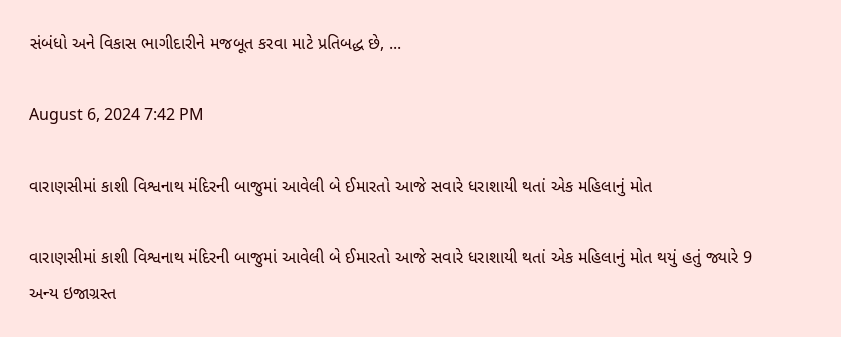સંબંધો અને વિકાસ ભાગીદારીને મજબૂત કરવા માટે પ્રતિબદ્ધ છે, ...

August 6, 2024 7:42 PM

વારાણસીમાં કાશી વિશ્વનાથ મંદિરની બાજુમાં આવેલી બે ઈમારતો આજે સવારે ધરાશાયી થતાં એક મહિલાનું મોત

વારાણસીમાં કાશી વિશ્વનાથ મંદિરની બાજુમાં આવેલી બે ઈમારતો આજે સવારે ધરાશાયી થતાં એક મહિલાનું મોત થયું હતું જ્યારે 9 અન્ય ઇજાગ્રસ્ત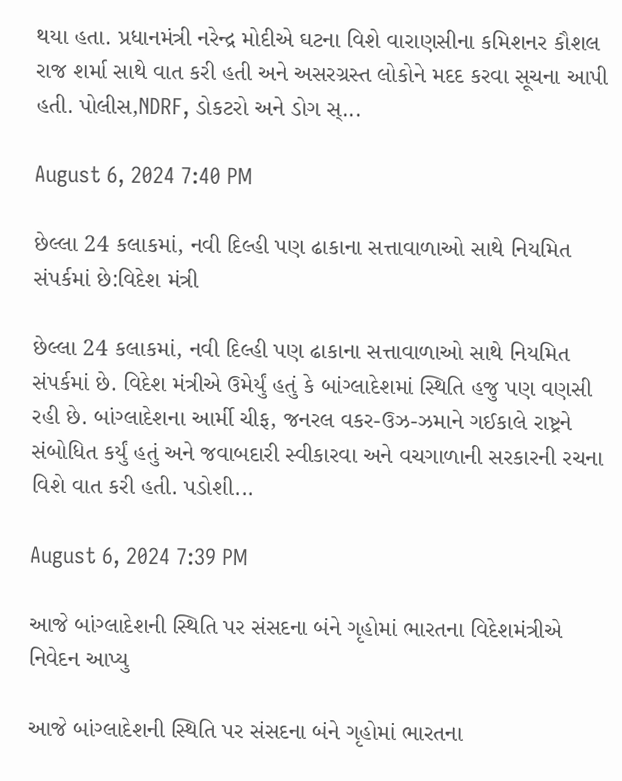થયા હતા. પ્રધાનમંત્રી નરેન્દ્ર મોદીએ ઘટના વિશે વારાણસીના કમિશનર કૌશલ રાજ શર્મા સાથે વાત કરી હતી અને અસરગ્રસ્ત લોકોને મદદ કરવા સૂચના આપી હતી. પોલીસ,NDRF, ડોકટરો અને ડોગ સ્...

August 6, 2024 7:40 PM

છેલ્લા 24 કલાકમાં, નવી દિલ્હી પણ ઢાકાના સત્તાવાળાઓ સાથે નિયમિત સંપર્કમાં છે:વિદેશ મંત્રી

છેલ્લા 24 કલાકમાં, નવી દિલ્હી પણ ઢાકાના સત્તાવાળાઓ સાથે નિયમિત સંપર્કમાં છે. વિદેશ મંત્રીએ ઉમેર્યું હતું કે બાંગ્લાદેશમાં સ્થિતિ હજુ પણ વણસી રહી છે. બાંગ્લાદેશના આર્મી ચીફ, જનરલ વકર-ઉઝ-ઝમાને ગઈકાલે રાષ્ટ્રને સંબોધિત કર્યું હતું અને જવાબદારી સ્વીકારવા અને વચગાળાની સરકારની રચના વિશે વાત કરી હતી. પડોશી...

August 6, 2024 7:39 PM

આજે બાંગ્લાદેશની સ્થિતિ પર સંસદના બંને ગૃહોમાં ભારતના વિદેશમંત્રીએ નિવેદન આપ્યુ

આજે બાંગ્લાદેશની સ્થિતિ પર સંસદના બંને ગૃહોમાં ભારતના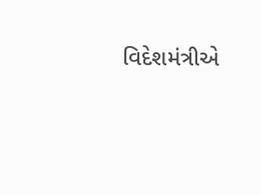વિદેશમંત્રીએ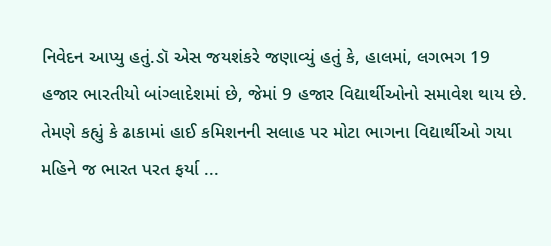નિવેદન આપ્યુ હતું.ડૉ એસ જયશંકરે જણાવ્યું હતું કે, હાલમાં, લગભગ 19 હજાર ભારતીયો બાંગ્લાદેશમાં છે, જેમાં 9 હજાર વિદ્યાર્થીઓનો સમાવેશ થાય છે. તેમણે કહ્યું કે ઢાકામાં હાઈ કમિશનની સલાહ પર મોટા ભાગના વિદ્યાર્થીઓ ગયા મહિને જ ભારત પરત ફર્યા ...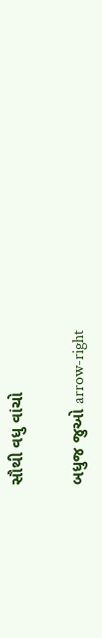સૌથી વધુ વાંચો

બધુજ જુઓ arrow-right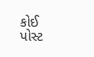કોઈ પોસ્ટ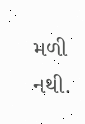મળી નથી.